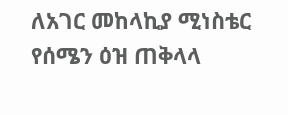ለአገር መከላኪያ ሚነስቴር የሰሜን ዕዝ ጠቅላላ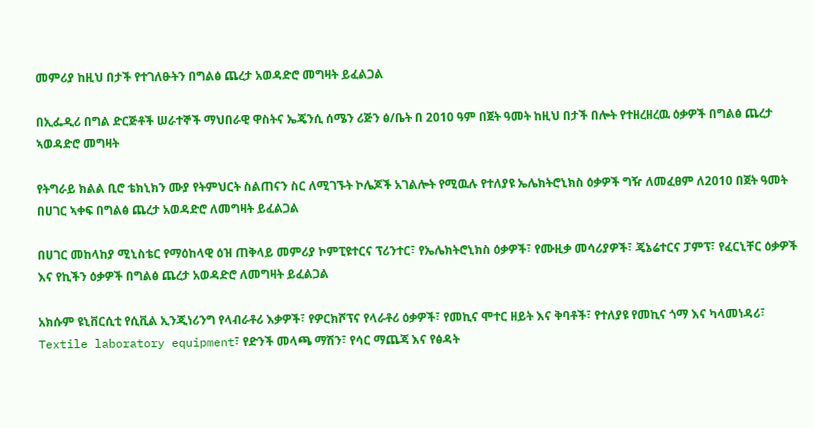መምሪያ ከዚህ በታች የተገለፁትን በግልፅ ጨረታ አወዳድሮ መግዛት ይፈልጋል

በኢፌዲሪ በግል ድርጅቶች ሠራተኞች ማህበራዊ ዋስትና ኤጄንሲ ሰሜን ሪጅን ፅ/ቤት በ 2010 ዓም በጀት ዓመት ከዚህ በታች በሎት የተዘረዘረዉ ዕቃዎች በግልፅ ጨረታ ኣወዳድሮ መግዛት

የትግራይ ክልል ቢሮ ቴክኒክን ሙያ የትምህርት ስልጠናን ስር ለሚገኙት ኮሌጆች አገልሎት የሚዉሉ የተለያዩ ኤሌክትሮኒክስ ዕቃዎች ግዥ ለመፈፀም ለ2010 በጀት ዓመት በሀገር ኣቀፍ በግልፅ ጨረታ አወዳድሮ ለመግዛት ይፈልጋል

በሀገር መከላከያ ሚኒስቴር የማዕከላዊ ዕዝ ጠቅላይ መምሪያ ኮምፒዩተርና ፕሪንተር፣ የኤሌክትሮኒክስ ዕቃዎች፣ የሙዚቃ መሳሪያዎች፣ ጄኔሬተርና ፓምፕ፣ የፈርኒቸር ዕቃዎች እና የኪችን ዕቃዎች በግልፅ ጨረታ አወዳድሮ ለመግዛት ይፈልጋል

አክሱም ዩኒቨርሲቲ የሲቪል ኢንጂነሪንግ የላብራቶሪ እቃዎች፣ የዎርክሾፕና የላራቶሪ ዕቃዎች፣ የመኪና ሞተር ዘይት እና ቅባቶች፣ የተለያዩ የመኪና ጎማ እና ካላመነዳሪ፣ Textile laboratory equipment፣ የድንች መላጫ ማሽን፣ የሳር ማጨጃ እና የፅዳት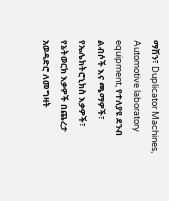ማሽን፣ Duplicator Machines, Automotive laboratory equipment, የተለያዩ ደንብ ልብሶች እና ጫማዎች፣ የኤሌክትሮኒክስ እቃዎች፣ የኔትወርክ እቃዎች በጨረታ አወዳድሮ ለመግዛት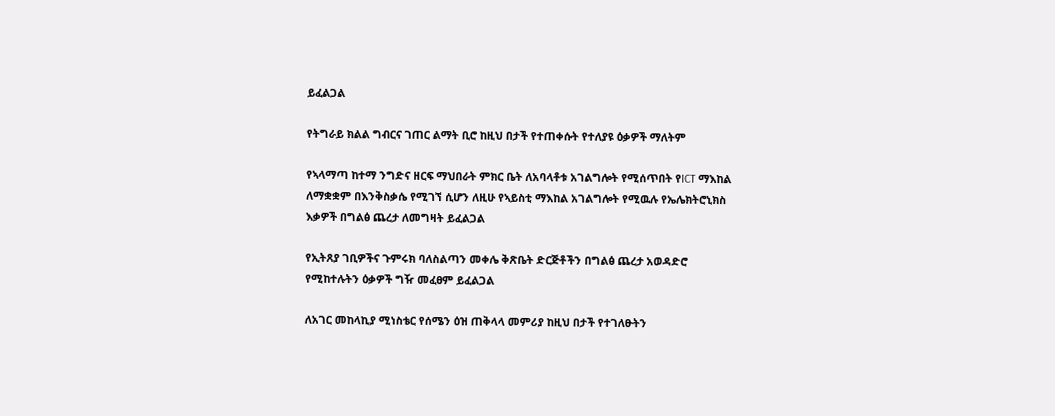ይፈልጋል

የትግራይ ክልል ግብርና ገጠር ልማት ቢሮ ከዚህ በታች የተጠቀሱት የተለያዩ ዕቃዎች ማለትም

የኣላማጣ ከተማ ንግድና ዘርፍ ማህበራት ምክር ቤት ለአባላቶቱ አገልግሎት የሚሰጥበት የICT ማእከል ለማቋቋም በእንቅስቃሴ የሚገኘ ሲሆን ለዚሁ የኣይስቲ ማእከል አገልግሎት የሚዉሉ የኤሌክትሮኒክስ እቃዎች በግልፅ ጨረታ ለመግዛት ይፈልጋል

የኢትጸያ ገቢዎችና ጉምሩክ ባለስልጣን መቀሌ ቅጽቤት ድርጅቶችን በግልፅ ጨረታ አወዳድሮ የሚከተሉትን ዕቃዎች ግዥ መፈፀም ይፈልጋል

ለአገር መከላኪያ ሚነስቴር የሰሜን ዕዝ ጠቅላላ መምሪያ ከዚህ በታች የተገለፁትን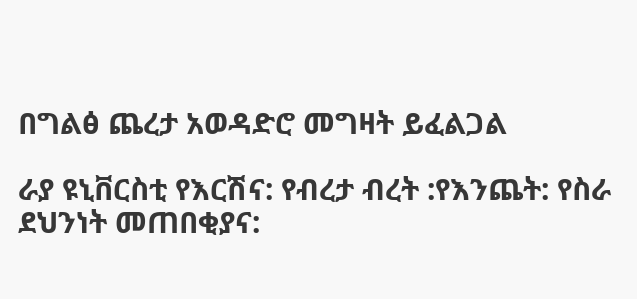በግልፅ ጨረታ አወዳድሮ መግዛት ይፈልጋል

ራያ ዩኒቨርስቲ የእርሽና: የብረታ ብረት :የእንጨት: የስራ ደህንነት መጠበቂያና: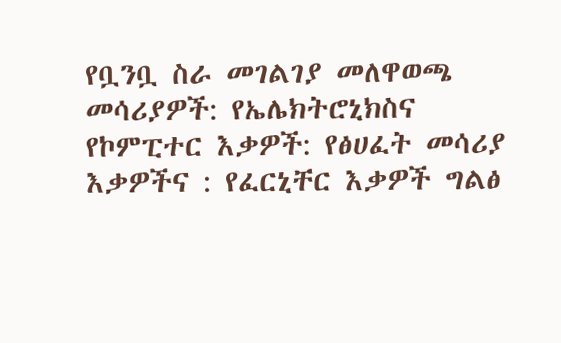የቧንቧ ስራ መገልገያ መለዋወጫ መሳሪያዎች: የኤሌክትሮኒክስና የኮምፒተር እቃዎች: የፅሀፈት መሳሪያ እቃዎችና : የፈርኒቸር እቃዎች ግልፅ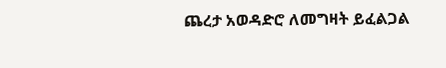ጨረታ አወዳድሮ ለመግዛት ይፈልጋል